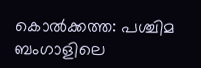കൊൽക്കത്ത: പശ്ചിമ ബംഗാളിലെ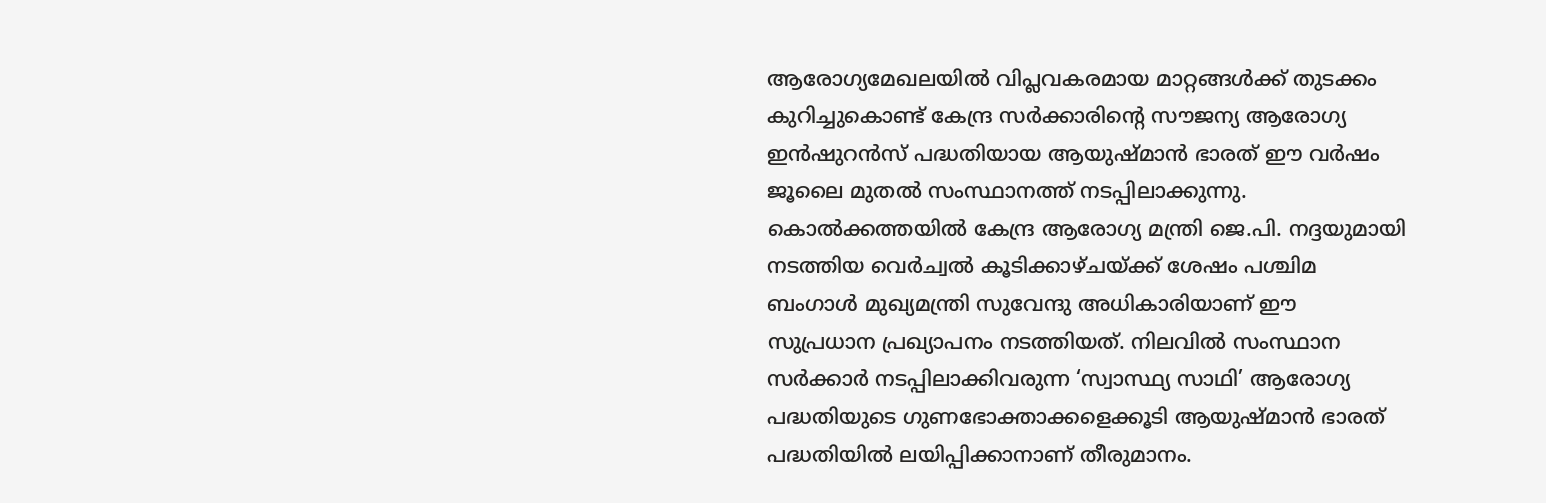ആരോഗ്യമേഖലയിൽ വിപ്ലവകരമായ മാറ്റങ്ങൾക്ക് തുടക്കം കുറിച്ചുകൊണ്ട് കേന്ദ്ര സർക്കാരിന്റെ സൗജന്യ ആരോഗ്യ ഇൻഷുറൻസ് പദ്ധതിയായ ആയുഷ്മാൻ ഭാരത് ഈ വർഷം ജൂലൈ മുതൽ സംസ്ഥാനത്ത് നടപ്പിലാക്കുന്നു. കൊൽക്കത്തയിൽ കേന്ദ്ര ആരോഗ്യ മന്ത്രി ജെ.പി. നദ്ദയുമായി നടത്തിയ വെർച്വൽ കൂടിക്കാഴ്ചയ്ക്ക് ശേഷം പശ്ചിമ ബംഗാൾ മുഖ്യമന്ത്രി സുവേന്ദു അധികാരിയാണ് ഈ സുപ്രധാന പ്രഖ്യാപനം നടത്തിയത്. നിലവിൽ സംസ്ഥാന സർക്കാർ നടപ്പിലാക്കിവരുന്ന ‘സ്വാസ്ഥ്യ സാഥി’ ആരോഗ്യ പദ്ധതിയുടെ ഗുണഭോക്താക്കളെക്കൂടി ആയുഷ്മാൻ ഭാരത് പദ്ധതിയിൽ ലയിപ്പിക്കാനാണ് തീരുമാനം.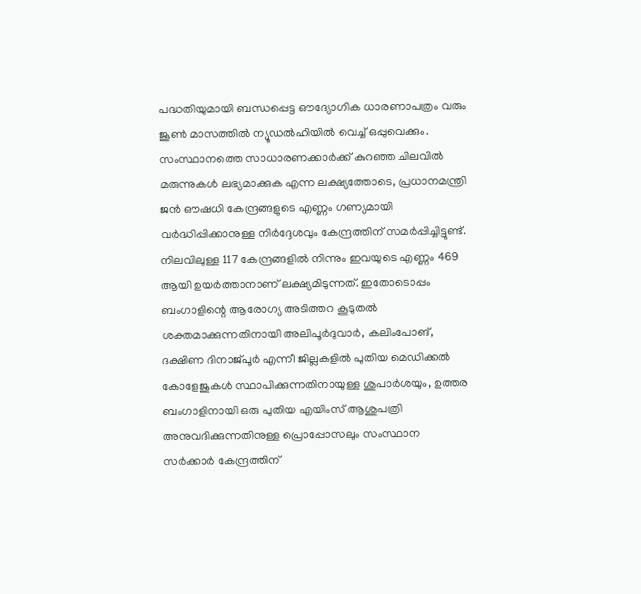പദ്ധതിയുമായി ബന്ധപ്പെട്ട ഔദ്യോഗിക ധാരണാപത്രം വരും ജൂൺ മാസത്തിൽ ന്യൂഡൽഹിയിൽ വെച്ച് ഒപ്പുവെക്കും.
സംസ്ഥാനത്തെ സാധാരണക്കാർക്ക് കുറഞ്ഞ ചിലവിൽ മരുന്നുകൾ ലഭ്യമാക്കുക എന്ന ലക്ഷ്യത്തോടെ, പ്രധാനമന്ത്രി ജൻ ഔഷധി കേന്ദ്രങ്ങളുടെ എണ്ണം ഗണ്യമായി വർദ്ധിപ്പിക്കാനുള്ള നിർദ്ദേശവും കേന്ദ്രത്തിന് സമർപ്പിച്ചിട്ടുണ്ട്. നിലവിലുള്ള 117 കേന്ദ്രങ്ങളിൽ നിന്നും ഇവയുടെ എണ്ണം 469 ആയി ഉയർത്താനാണ് ലക്ഷ്യമിടുന്നത്. ഇതോടൊപ്പം ബംഗാളിന്റെ ആരോഗ്യ അടിത്തറ കൂടുതൽ ശക്തമാക്കുന്നതിനായി അലിപൂർദുവാർ, കലിംപോങ്, ദക്ഷിണ ദിനാജ്പൂർ എന്നീ ജില്ലകളിൽ പുതിയ മെഡിക്കൽ കോളേജുകൾ സ്ഥാപിക്കുന്നതിനായുള്ള ശുപാർശയും, ഉത്തര ബംഗാളിനായി ഒരു പുതിയ എയിംസ് ആശുപത്രി അനുവദിക്കുന്നതിനുള്ള പ്രൊപ്പോസലും സംസ്ഥാന സർക്കാർ കേന്ദ്രത്തിന്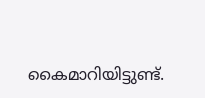കൈമാറിയിട്ടുണ്ട്.